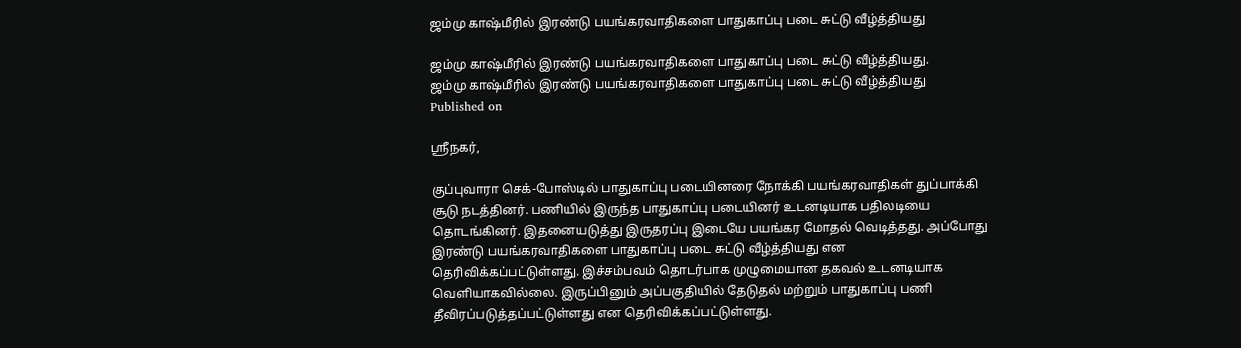ஜம்மு காஷ்மீரில் இரண்டு பயங்கரவாதிகளை பாதுகாப்பு படை சுட்டு வீழ்த்தியது

ஜம்மு காஷ்மீரில் இரண்டு பயங்கரவாதிகளை பாதுகாப்பு படை சுட்டு வீழ்த்தியது.
ஜம்மு காஷ்மீரில் இரண்டு பயங்கரவாதிகளை பாதுகாப்பு படை சுட்டு வீழ்த்தியது
Published on

ஸ்ரீநகர்,

குப்புவாரா செக்-போஸ்டில் பாதுகாப்பு படையினரை நோக்கி பயங்கரவாதிகள் துப்பாக்கி சூடு நடத்தினர். பணியில் இருந்த பாதுகாப்பு படையினர் உடனடியாக பதிலடியை தொடங்கினர். இதனையடுத்து இருதரப்பு இடையே பயங்கர மோதல் வெடித்தது. அப்போது இரண்டு பயங்கரவாதிகளை பாதுகாப்பு படை சுட்டு வீழ்த்தியது என தெரிவிக்கப்பட்டுள்ளது. இச்சம்பவம் தொடர்பாக முழுமையான தகவல் உடனடியாக வெளியாகவில்லை. இருப்பினும் அப்பகுதியில் தேடுதல் மற்றும் பாதுகாப்பு பணி தீவிரப்படுத்தப்பட்டுள்ளது என தெரிவிக்கப்பட்டுள்ளது.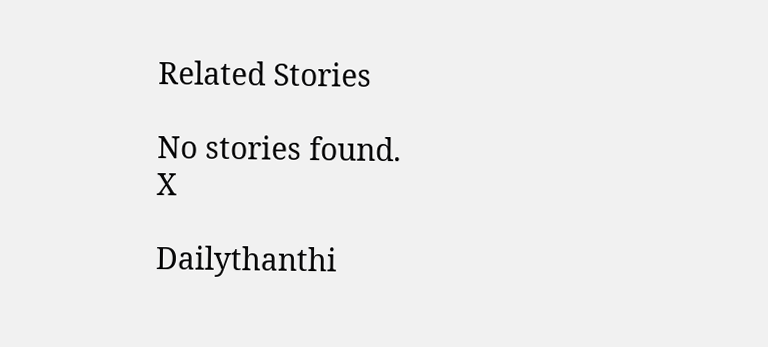Related Stories

No stories found.
X

Dailythanthi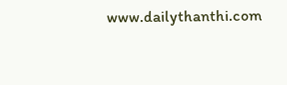www.dailythanthi.com